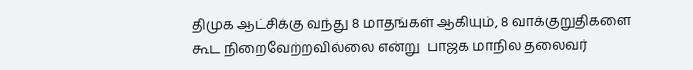திமுக ஆட்சிக்கு வந்து 8 மாதங்கள் ஆகியும், 8 வாக்குறுதிகளை கூட நிறைவேற்றவில்லை என்று  பாஜக மாநில தலைவர்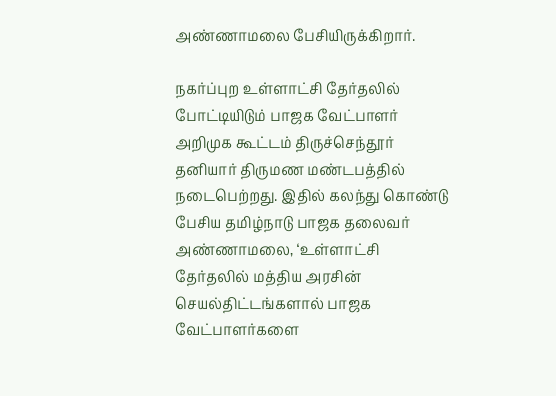அண்ணாமலை பேசியிருக்கிறார்.

நகர்ப்புற உள்ளாட்சி தேர்தலில் போட்டியிடும் பாஜக வேட்பாளர் அறிமுக கூட்டம் திருச்செந்தூர் தனியார் திருமண மண்டபத்தில் நடைபெற்றது. இதில் கலந்து கொண்டு பேசிய தமிழ்நாடு பாஜக தலைவர் அண்ணாமலை, ‘உள்ளாட்சி தேர்தலில் மத்திய அரசின் செயல்திட்டங்களால் பாஜக வேட்பாளர்களை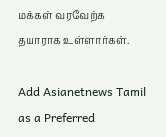மக்கள் வரவேற்க தயாராக உள்ளார்கள்.

Add Asianetnews Tamil as a Preferred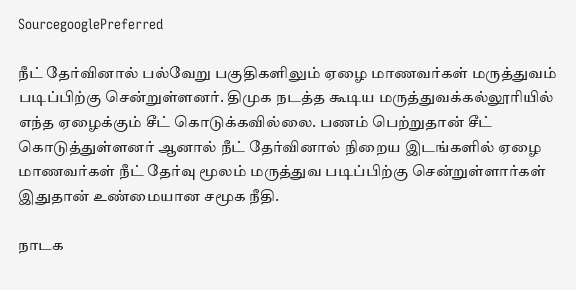SourcegooglePreferred

நீட் தேர்வினால் பல்வேறு பகுதிகளிலும் ஏழை மாணவர்கள் மருத்துவம் படிப்பிற்கு சென்றுள்ளனர். திமுக நடத்த கூடிய மருத்துவக்கல்லூரியில் எந்த ஏழைக்கும் சீட் கொடுக்கவில்லை. பணம் பெற்றுதான் சீட் கொடுத்துள்ளனர் ஆனால் நீட் தேர்வினால் நிறைய இடங்களில் ஏழை மாணவர்கள் நீட் தேர்வு மூலம் மருத்துவ படிப்பிற்கு சென்றுள்ளார்கள் இதுதான் உண்மையான சமூக நீதி.

நாடக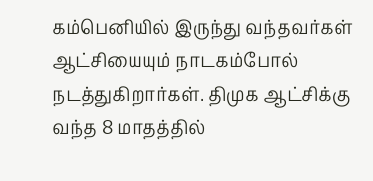கம்பெனியில் இருந்து வந்தவர்கள் ஆட்சியையும் நாடகம்போல் நடத்துகிறார்கள். திமுக ஆட்சிக்கு வந்த 8 மாதத்தில்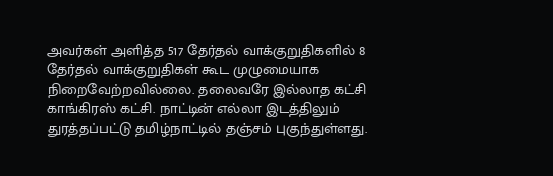அவர்கள் அளித்த 517 தேர்தல் வாக்குறுதிகளில் 8 தேர்தல் வாக்குறுதிகள் கூட முழுமையாக நிறைவேற்றவில்லை. தலைவரே இல்லாத கட்சி காங்கிரஸ் கட்சி. நாட்டின் எல்லா இடத்திலும் துரத்தப்பட்டு தமிழ்நாட்டில் தஞ்சம் புகுந்துள்ளது.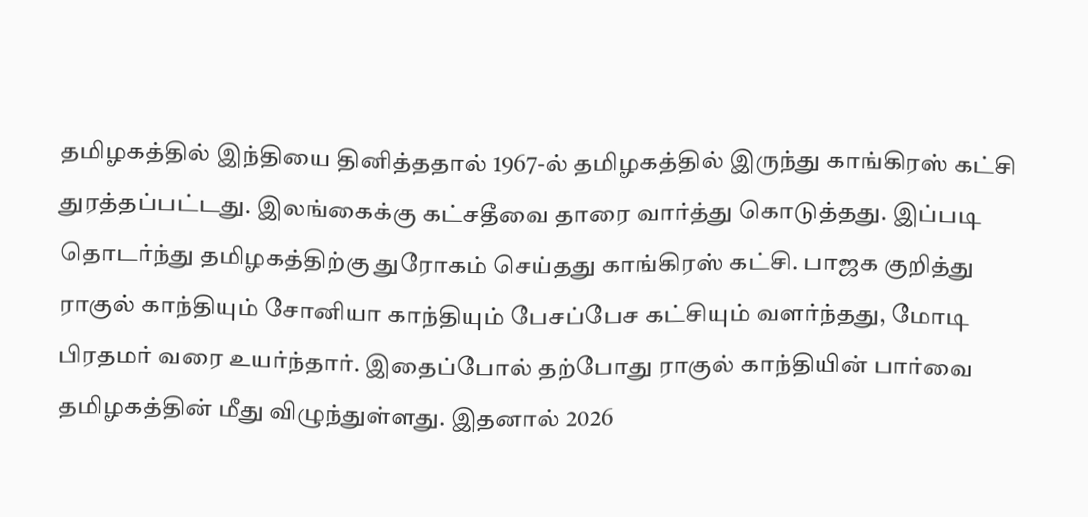தமிழகத்தில் இந்தியை தினித்ததால் 1967-ல் தமிழகத்தில் இருந்து காங்கிரஸ் கட்சி துரத்தப்பட்டது. இலங்கைக்கு கட்சதீவை தாரை வார்த்து கொடுத்தது. இப்படி தொடர்ந்து தமிழகத்திற்கு துரோகம் செய்தது காங்கிரஸ் கட்சி. பாஜக குறித்து ராகுல் காந்தியும் சோனியா காந்தியும் பேசப்பேச கட்சியும் வளர்ந்தது, மோடி பிரதமர் வரை உயர்ந்தார். இதைப்போல் தற்போது ராகுல் காந்தியின் பார்வை தமிழகத்தின் மீது விழுந்துள்ளது. இதனால் 2026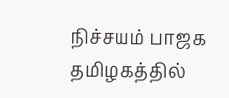நிச்சயம் பாஜக தமிழகத்தில்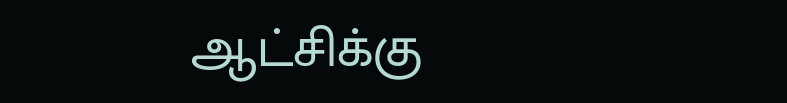ஆட்சிக்கு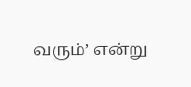வரும்’ என்று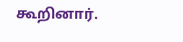கூறினார்.